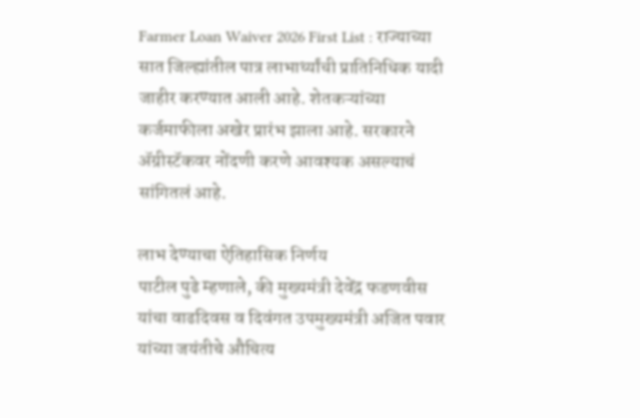Farmer Loan Waiver 2026 First List : राज्याच्या सात जिल्ह्यांतील पात्र लाभार्थ्यांची प्रातिनिधिक यादी जाहीर करण्यात आली आहे. शेतकऱ्यांच्या कर्जमाफीला अखेर प्रारंभ झाला आहे. सरकारने ॲग्रीस्टॅकवर नोंदणी करणे आवश्यक असल्याचं सांगितलं आहे.

लाभ देण्याचा ऐतिहासिक निर्णय
पाटील पुढे म्हणाले, की मुख्यमंत्री देवेंद्र फडणवीस यांचा वाढदिवस व दिवंगत उपमुख्यमंत्री अजित पवार यांच्या जयंतीचे औचित्य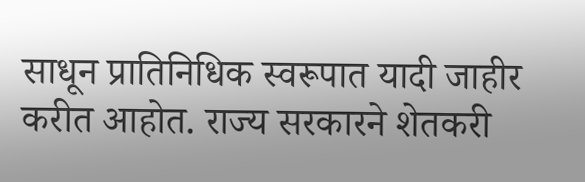साधून प्रातिनिधिक स्वरूपात यादी जाहीर करीत आहोत. राज्य सरकारने शेतकरी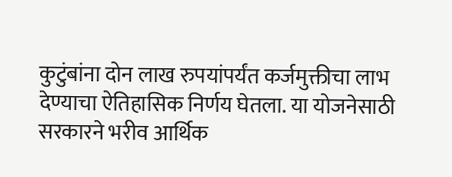कुटुंबांना दोन लाख रुपयांपर्यंत कर्जमुक्तीचा लाभ देण्याचा ऐतिहासिक निर्णय घेतला. या योजनेसाठी सरकारने भरीव आर्थिक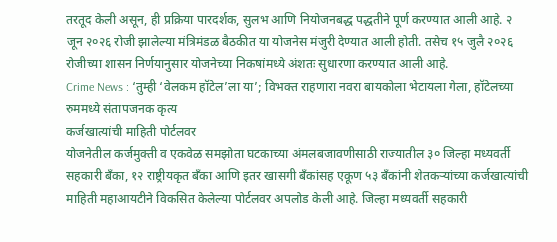तरतूद केली असून, ही प्रक्रिया पारदर्शक, सुलभ आणि नियोजनबद्ध पद्धतीने पूर्ण करण्यात आली आहे. २ जून २०२६ रोजी झालेल्या मंत्रिमंडळ बैठकीत या योजनेस मंजुरी देण्यात आली होती. तसेच १५ जुलै २०२६ रोजीच्या शासन निर्णयानुसार योजनेच्या निकषांमध्ये अंशतः सुधारणा करण्यात आली आहे.
Crime News : ‘तुम्ही ‘वेलकम हॉटेल’ला या’; विभक्त राहणारा नवरा बायकोला भेटायला गेला, हॉटेलच्या रुममध्ये संतापजनक कृत्य
कर्जखात्यांची माहिती पोर्टलवर
योजनेतील कर्जमुक्ती व एकवेळ समझोता घटकाच्या अंमलबजावणीसाठी राज्यातील ३० जिल्हा मध्यवर्ती सहकारी बँका, १२ राष्ट्रीयकृत बँका आणि इतर खासगी बँकांसह एकूण ५३ बँकांनी शेतकऱ्यांच्या कर्जखात्यांची माहिती महाआयटीने विकसित केलेल्या पोर्टलवर अपलोड केली आहे. जिल्हा मध्यवर्ती सहकारी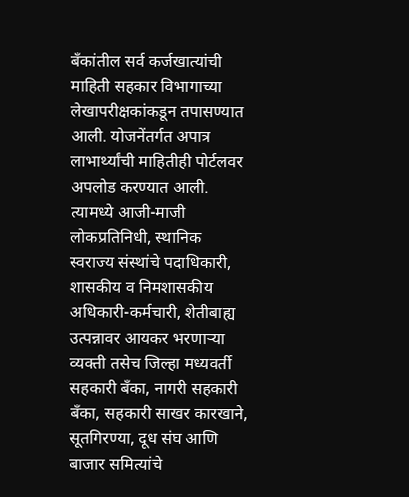बँकांतील सर्व कर्जखात्यांची माहिती सहकार विभागाच्या लेखापरीक्षकांकडून तपासण्यात आली. योजनेंतर्गत अपात्र लाभार्थ्यांची माहितीही पोर्टलवर अपलोड करण्यात आली. त्यामध्ये आजी-माजी लोकप्रतिनिधी, स्थानिक स्वराज्य संस्थांचे पदाधिकारी, शासकीय व निमशासकीय अधिकारी-कर्मचारी, शेतीबाह्य उत्पन्नावर आयकर भरणाऱ्या व्यक्ती तसेच जिल्हा मध्यवर्ती सहकारी बँका, नागरी सहकारी बँका, सहकारी साखर कारखाने, सूतगिरण्या, दूध संघ आणि बाजार समित्यांचे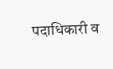पदाधिकारी व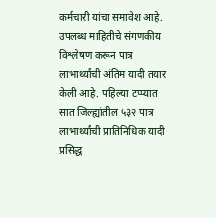कर्मचारी यांचा समावेश आहे. उपलब्ध माहितीचे संगणकीय विश्लेषण करून पात्र लाभार्थ्यांची अंतिम यादी तयार केली आहे. पहिल्या टप्प्यात सात जिल्ह्यांतील ५३२ पात्र लाभार्थ्यांची प्रातिनिधिक यादी प्रसिद्ध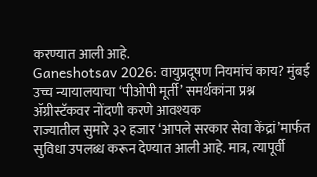करण्यात आली आहे.
Ganeshotsav 2026: वायुप्रदूषण नियमांचं काय? मुंबई उच्च न्यायालयाचा ‘पीओपी मूर्ती’ समर्थकांना प्रश्न
ॲग्रीस्टॅकवर नोंदणी करणे आवश्यक
राज्यातील सुमारे ३२ हजार ‘आपले सरकार सेवा केंद्रां’मार्फत सुविधा उपलब्ध करून देण्यात आली आहे. मात्र, त्यापूर्वी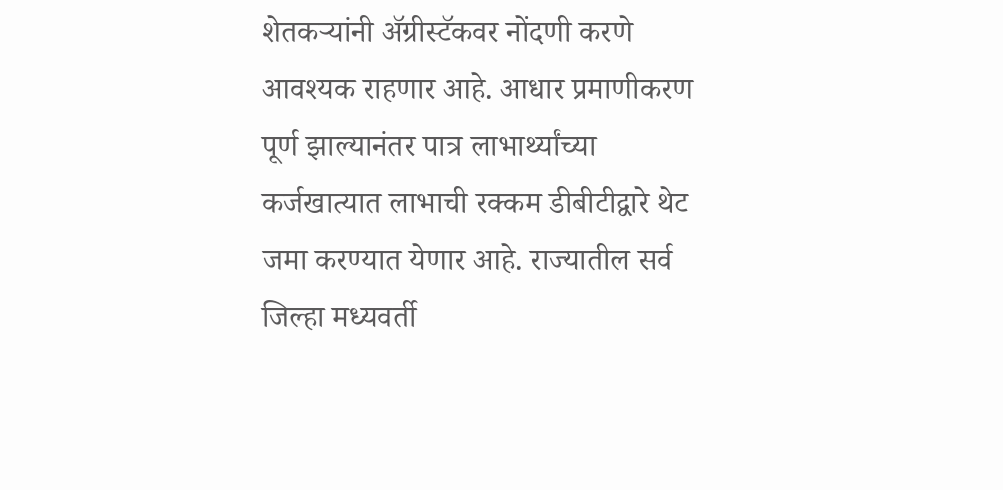शेतकऱ्यांनी ॲग्रीस्टॅकवर नोंदणी करणे आवश्यक राहणार आहे. आधार प्रमाणीकरण पूर्ण झाल्यानंतर पात्र लाभार्थ्यांच्या कर्जखात्यात लाभाची रक्कम डीबीटीद्वारे थेट जमा करण्यात येणार आहे. राज्यातील सर्व जिल्हा मध्यवर्ती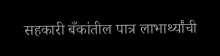सहकारी बँकांतील पात्र लाभार्थ्यांची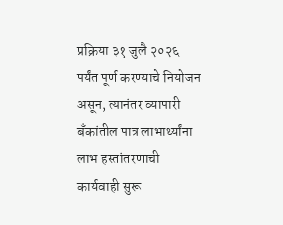प्रक्रिया ३१ जुलै २०२६ पर्यंत पूर्ण करण्याचे नियोजन असून, त्यानंतर व्यापारी बँकांतील पात्र लाभार्थ्यांना लाभ हस्तांतरणाची कार्यवाही सुरू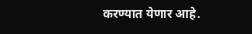करण्यात येणार आहे.